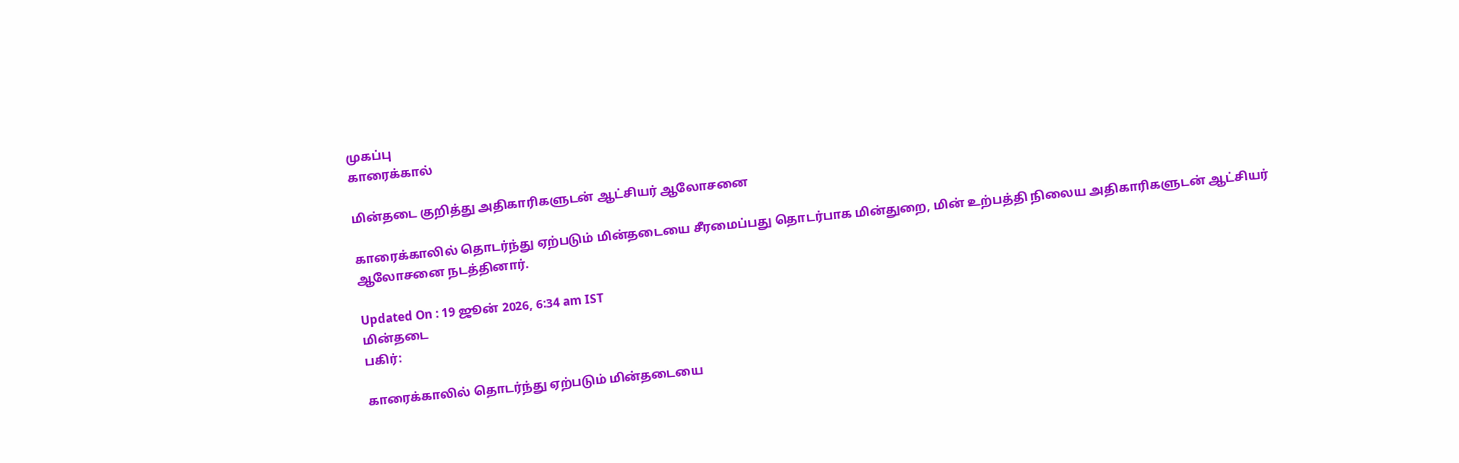முகப்பு
காரைக்கால்

மின்தடை குறித்து அதிகாரிகளுடன் ஆட்சியர் ஆலோசனை

காரைக்காலில் தொடர்ந்து ஏற்படும் மின்தடையை சீரமைப்பது தொடர்பாக மின்துறை, மின் உற்பத்தி நிலைய அதிகாரிகளுடன் ஆட்சியர் ஆலோசனை நடத்தினார்.

Updated On : 19 ஜூன் 2026, 6:34 am IST
மின்தடை
பகிர்:

காரைக்காலில் தொடர்ந்து ஏற்படும் மின்தடையை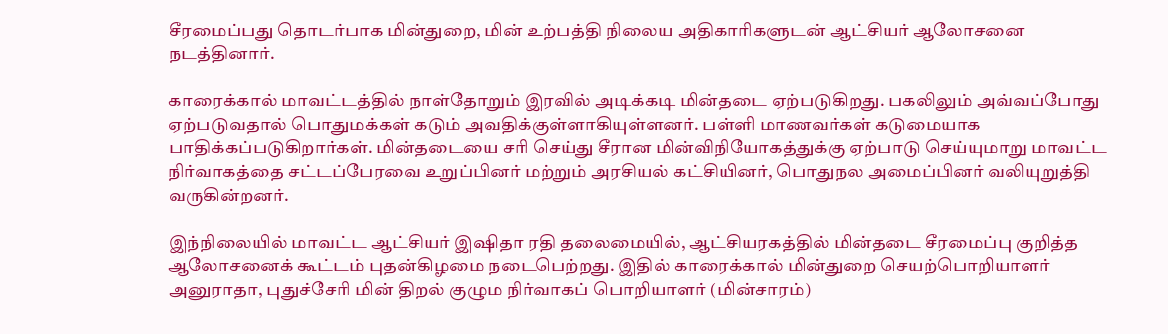சீரமைப்பது தொடர்பாக மின்துறை, மின் உற்பத்தி நிலைய அதிகாரிகளுடன் ஆட்சியர் ஆலோசனை நடத்தினார்.

காரைக்கால் மாவட்டத்தில் நாள்தோறும் இரவில் அடிக்கடி மின்தடை ஏற்படுகிறது. பகலிலும் அவ்வப்போது ஏற்படுவதால் பொதுமக்கள் கடும் அவதிக்குள்ளாகியுள்ளனர். பள்ளி மாணவர்கள் கடுமையாக பாதிக்கப்படுகிறார்கள். மின்தடையை சரி செய்து சீரான மின்விநியோகத்துக்கு ஏற்பாடு செய்யுமாறு மாவட்ட நிர்வாகத்தை சட்டப்பேரவை உறுப்பினர் மற்றும் அரசியல் கட்சியினர், பொதுநல அமைப்பினர் வலியுறுத்தி வருகின்றனர்.

இந்நிலையில் மாவட்ட ஆட்சியர் இஷிதா ரதி தலைமையில், ஆட்சியரகத்தில் மின்தடை சீரமைப்பு குறித்த ஆலோசனைக் கூட்டம் புதன்கிழமை நடைபெற்றது. இதில் காரைக்கால் மின்துறை செயற்பொறியாளர் அனுராதா, புதுச்சேரி மின் திறல் குழும நிர்வாகப் பொறியாளர் (மின்சாரம்)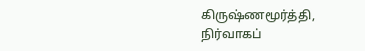கிருஷ்ணமூர்த்தி, நிர்வாகப்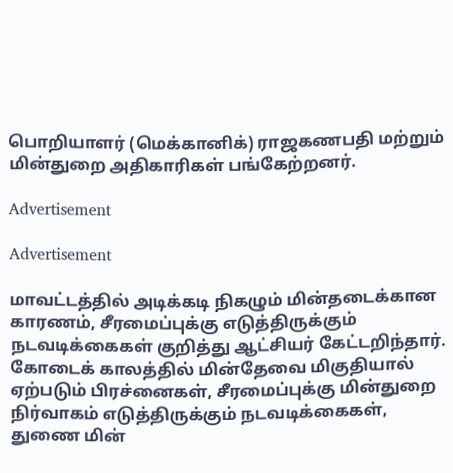பொறியாளர் (மெக்கானிக்) ராஜகணபதி மற்றும் மின்துறை அதிகாரிகள் பங்கேற்றனர்.

Advertisement

Advertisement

மாவட்டத்தில் அடிக்கடி நிகழும் மின்தடைக்கான காரணம், சீரமைப்புக்கு எடுத்திருக்கும் நடவடிக்கைகள் குறித்து ஆட்சியர் கேட்டறிந்தார். கோடைக் காலத்தில் மின்தேவை மிகுதியால் ஏற்படும் பிரச்னைகள், சீரமைப்புக்கு மின்துறை நிர்வாகம் எடுத்திருக்கும் நடவடிக்கைகள், துணை மின்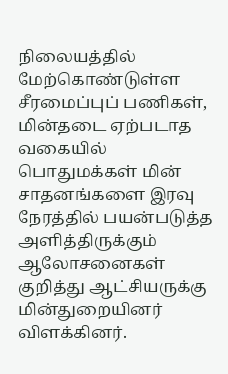நிலையத்தில் மேற்கொண்டுள்ள சீரமைப்புப் பணிகள், மின்தடை ஏற்படாத வகையில் பொதுமக்கள் மின் சாதனங்களை இரவு நேரத்தில் பயன்படுத்த அளித்திருக்கும் ஆலோசனைகள் குறித்து ஆட்சியருக்கு மின்துறையினர் விளக்கினர்.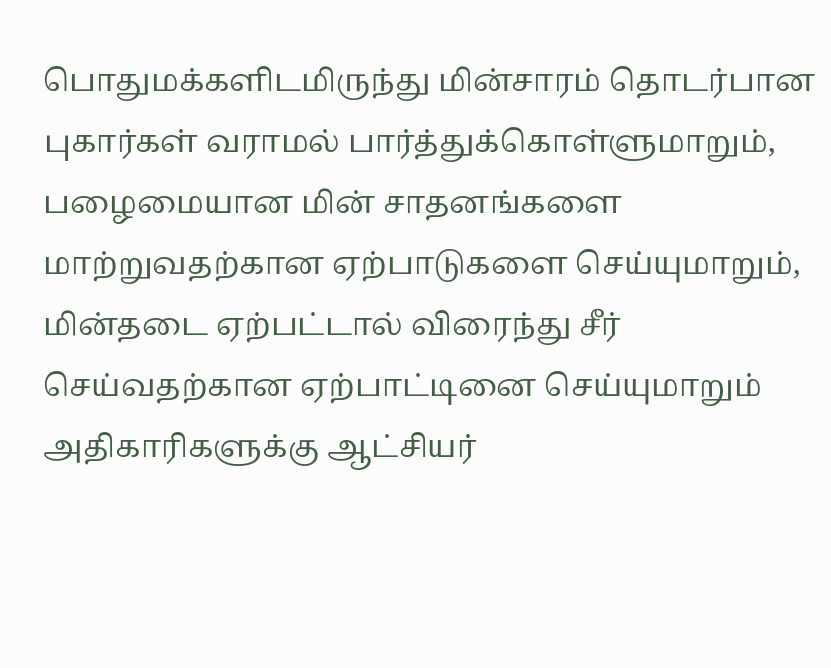பொதுமக்களிடமிருந்து மின்சாரம் தொடர்பான புகார்கள் வராமல் பார்த்துக்கொள்ளுமாறும், பழைமையான மின் சாதனங்களை மாற்றுவதற்கான ஏற்பாடுகளை செய்யுமாறும், மின்தடை ஏற்பட்டால் விரைந்து சீர் செய்வதற்கான ஏற்பாட்டினை செய்யுமாறும் அதிகாரிகளுக்கு ஆட்சியர்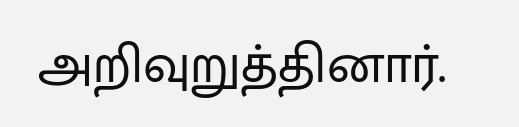அறிவுறுத்தினார்.